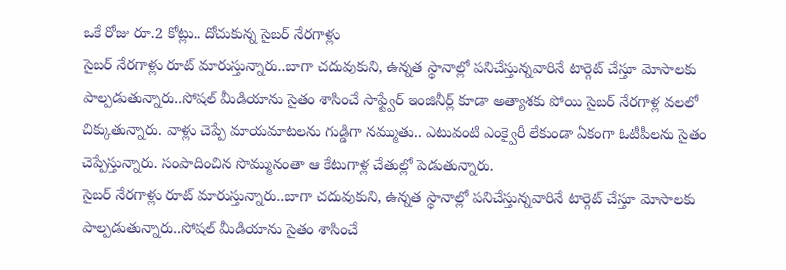ఒకే రోజు రూ.2 కోట్లు.. దోచుకున్న సైబర్ నేరగాళ్లు
సైబర్ నేరగాళ్లు రూట్ మారుస్తున్నారు..బాగా చదువుకుని, ఉన్నత స్థానాల్లో పనిచేస్తున్నవారినే టార్గెట్ చేస్తూ మోసాలకు పాల్పడుతున్నారు..సోషల్ మీడియాను సైతం శాసించే సాఫ్ట్వేర్ ఇంజినీర్ల్ కూడా అత్యాశకు పోయి సైబర్ నేరగాళ్ల వలలో చిక్కుతున్నారు. వాళ్లు చెప్పే మాయమాటలను గుడ్డిగా నమ్ముతు.. ఎటువంటి ఎంక్వైరీ లేకుండా ఏకంగా ఓటీపీలను సైతం చెప్పేస్తున్నారు. సంపాదించిన సొమ్మునంతా ఆ కేటుగాళ్ల చేతుల్లో పెడుతున్నారు.
సైబర్ నేరగాళ్లు రూట్ మారుస్తున్నారు..బాగా చదువుకుని, ఉన్నత స్థానాల్లో పనిచేస్తున్నవారినే టార్గెట్ చేస్తూ మోసాలకు పాల్పడుతున్నారు..సోషల్ మీడియాను సైతం శాసించే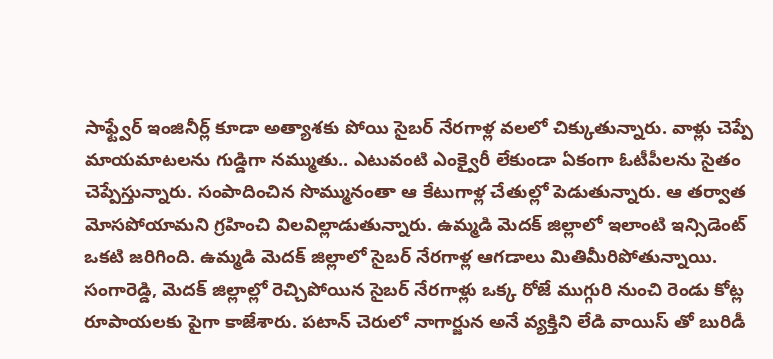సాఫ్ట్వేర్ ఇంజినీర్ల్ కూడా అత్యాశకు పోయి సైబర్ నేరగాళ్ల వలలో చిక్కుతున్నారు. వాళ్లు చెప్పే మాయమాటలను గుడ్డిగా నమ్ముతు.. ఎటువంటి ఎంక్వైరీ లేకుండా ఏకంగా ఓటీపీలను సైతం చెప్పేస్తున్నారు. సంపాదించిన సొమ్మునంతా ఆ కేటుగాళ్ల చేతుల్లో పెడుతున్నారు. ఆ తర్వాత మోసపోయామని గ్రహించి విలవిల్లాడుతున్నారు. ఉమ్మడి మెదక్ జిల్లాలో ఇలాంటి ఇన్సిడెంట్ ఒకటి జరిగింది. ఉమ్మడి మెదక్ జిల్లాలో సైబర్ నేరగాళ్ల ఆగడాలు మితిమీరిపోతున్నాయి. సంగారెడ్డి, మెదక్ జిల్లాల్లో రెచ్చిపోయిన సైబర్ నేరగాళ్లు ఒక్క రోజే ముగ్గురి నుంచి రెండు కోట్ల రూపాయలకు పైగా కాజేశారు. పటాన్ చెరులో నాగార్జున అనే వ్యక్తిని లేడి వాయిస్ తో బురిడీ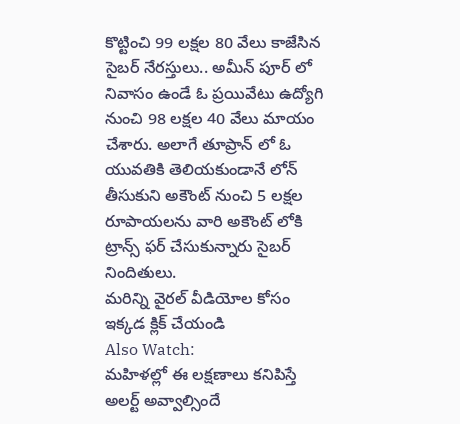కొట్టించి 99 లక్షల 80 వేలు కాజేసిన సైబర్ నేరస్తులు.. అమీన్ పూర్ లో నివాసం ఉండే ఓ ప్రయివేటు ఉద్యోగి నుంచి 98 లక్షల 40 వేలు మాయం చేశారు. అలాగే తూప్రాన్ లో ఓ యువతికి తెలియకుండానే లోన్ తీసుకుని అకౌంట్ నుంచి 5 లక్షల రూపాయలను వారి అకౌంట్ లోకి ట్రాన్స్ ఫర్ చేసుకున్నారు సైబర్ నిందితులు.
మరిన్ని వైరల్ వీడియోల కోసం ఇక్కడ క్లిక్ చేయండి
Also Watch:
మహిళల్లో ఈ లక్షణాలు కనిపిస్తే అలర్ట్ అవ్వాల్సిందే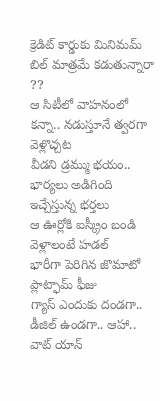క్రెడిట్ కార్డుకు మినిమమ్ బిల్ మాత్రమే కడుతున్నారా ??
ఆ సిటీలో వాహనంలో కన్నా.. నడుస్తూనే త్వరగా వెళ్లొచ్చట
వీడని డ్రమ్ము భయం.. భార్యలు అడిగింది ఇచ్చేస్తున్న భర్తలు
ఆ ఊర్లోకి ఐస్క్రీం బండి వెళ్లాలంటే హడల్
భారీగా పెరిగిన జొమాటో ప్లాట్ఫామ్ ఫీజు
గ్యాస్ ఎందుకు దండగా.. డీజిల్ ఉండగా.. ఆహా.. వాట్ యాన్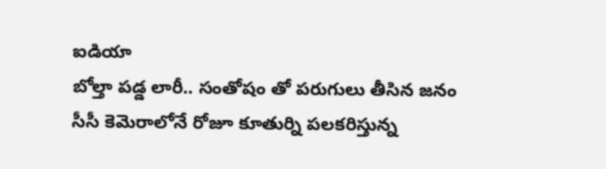ఐడియా
బోల్తా పడ్డ లారీ.. సంతోషం తో పరుగులు తీసిన జనం
సీసీ కెమెరాలోనే రోజూ కూతుర్ని పలకరిస్తున్న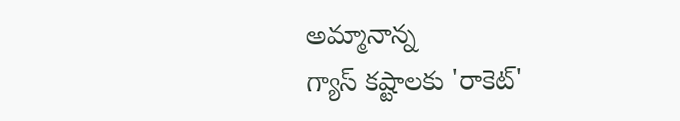అమ్మానాన్న
గ్యాస్ కష్టాలకు 'రాకెట్'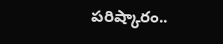పరిష్కారం..